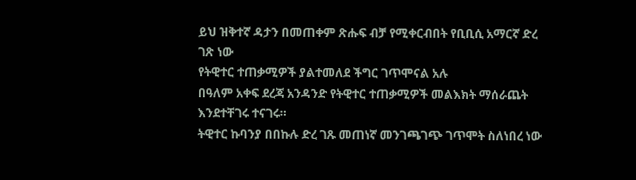ይህ ዝቅተኛ ዳታን በመጠቀም ጽሑፍ ብቻ የሚቀርብበት የቢቢሲ አማርኛ ድረ ገጽ ነው
የትዊተር ተጠቃሚዎች ያልተመለደ ችግር ገጥሞናል አሉ
በዓለም አቀፍ ደረጃ አንዳንድ የትዊተር ተጠቃሚዎች መልእክት ማሰራጨት እንደተቸገሩ ተናገሩ።
ትዊተር ኩባንያ በበኩሉ ድረ ገጹ መጠነኛ መንገጫገጭ ገጥሞት ስለነበረ ነው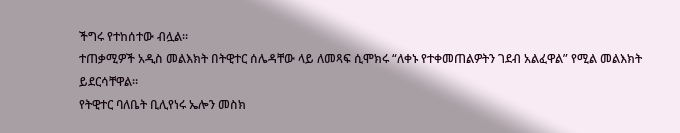ችግሩ የተከሰተው ብሏል።
ተጠቃሚዎች አዲስ መልእክት በትዊተር ሰሌዳቸው ላይ ለመጻፍ ሲሞክሩ “ለቀኑ የተቀመጠልዎትን ገደብ አልፈዋል” የሚል መልእክት ይደርሳቸዋል።
የትዊተር ባለቤት ቢሊየነሩ ኤሎን መስክ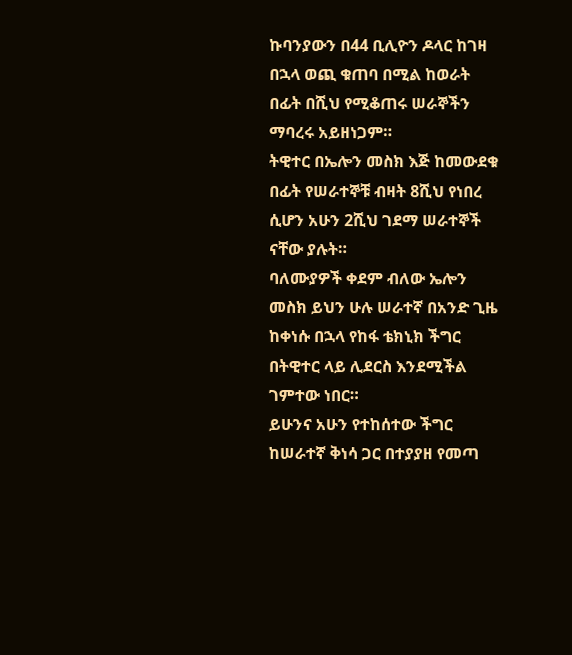ኩባንያውን በ44 ቢሊዮን ዶላር ከገዛ በኋላ ወጪ ቁጠባ በሚል ከወራት በፊት በሺህ የሚቆጠሩ ሠራኞችን ማባረሩ አይዘነጋም።
ትዊተር በኤሎን መስክ እጅ ከመውደቁ በፊት የሠራተኞቹ ብዛት 8ሺህ የነበረ ሲሆን አሁን 2ሺህ ገደማ ሠራተኞች ናቸው ያሉት።
ባለሙያዎች ቀደም ብለው ኤሎን መስክ ይህን ሁሉ ሠራተኛ በአንድ ጊዜ ከቀነሱ በኋላ የከፋ ቴክኒክ ችግር በትዊተር ላይ ሊደርስ እንደሚችል ገምተው ነበር።
ይሁንና አሁን የተከሰተው ችግር ከሠራተኛ ቅነሳ ጋር በተያያዘ የመጣ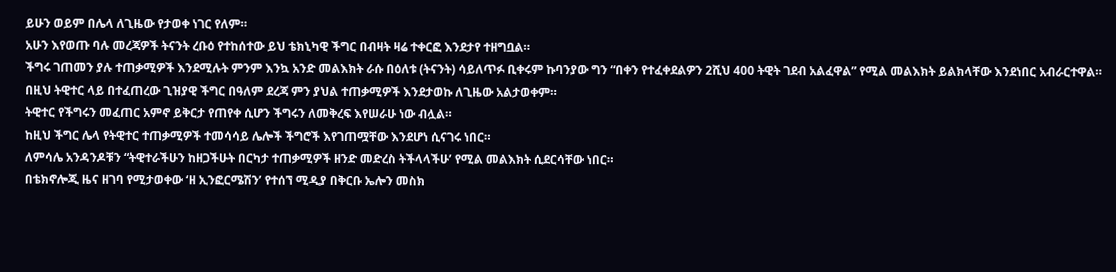ይሁን ወይም በሌላ ለጊዜው የታወቀ ነገር የለም።
አሁን እየወጡ ባሉ መረጃዎች ትናንት ረቡዕ የተከሰተው ይህ ቴክኒካዊ ችግር በብዛት ዛሬ ተቀርፎ እንደታየ ተዘግቧል።
ችግሩ ገጠመን ያሉ ተጠቃሚዎች እንደሚሉት ምንም እንኳ አንድ መልእክት ራሱ በዕለቱ (ትናንት) ሳይለጥፉ ቢቀሩም ኩባንያው ግን “በቀን የተፈቀደልዎን 2ሺህ 400 ትዊት ገደብ አልፈዋል” የሚል መልእክት ይልክላቸው እንደነበር አብራርተዋል።
በዚህ ትዊተር ላይ በተፈጠረው ጊዝያዊ ችግር በዓለም ደረጃ ምን ያህል ተጠቃሚዎች እንደታወኩ ለጊዜው አልታወቀም።
ትዊተር የችግሩን መፈጠር አምኖ ይቅርታ የጠየቀ ሲሆን ችግሩን ለመቅረፍ እየሠራሁ ነው ብሏል።
ከዚህ ችግር ሌላ የትዊተር ተጠቃሚዎች ተመሳሳይ ሌሎች ችግሮች እየገጠሟቸው እንደሆነ ሲናገሩ ነበር።
ለምሳሌ አንዳንዶቹን “ትዊተራችሁን ከዘጋችሁት በርካታ ተጠቃሚዎች ዘንድ መድረስ ትችላላችሁ’ የሚል መልእክት ሲደርሳቸው ነበር።
በቴክኖሎጂ ዜና ዘገባ የሚታወቀው ‘ዘ ኢንፎርሜሽን’ የተሰኘ ሚዲያ በቅርቡ ኤሎን መስክ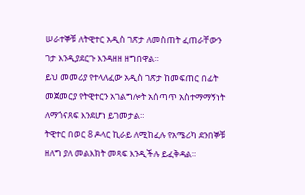ሠራተኞቹ ለትዊተር አዲስ ገጽታ ለመስጠት ፈጠራቸውን ገታ እንዲያደርጉ እንዳዘዘ ዘግበዋል።
ይህ መመሪያ የተላለፈው አዲስ ገጽታ ከመፍጠር በፊት መጀመርያ የትዊተርን አገልግሎት አሰጣጥ አስተማማኝነት ለማጎናጸፍ እንደሆነ ይገመታል።
ትዊተር በወር 8 ዶላር ኪራይ ለሚከፈሉ የአሜሪካ ደንበኞቹ ዘለግ ያለ መልእክት መጻፍ እንዲችሉ ይፈቅዳል።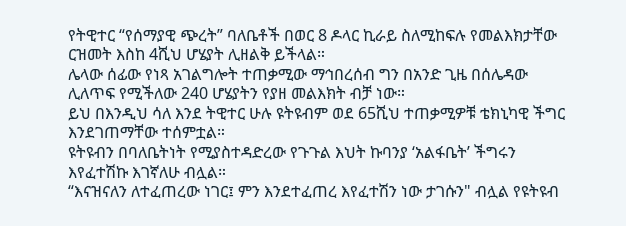የትዊተር “የሰማያዊ ጭረት” ባለቤቶች በወር 8 ዶላር ኪራይ ስለሚከፍሉ የመልእክታቸው ርዝመት እስከ 4ሺህ ሆሄያት ሊዘልቅ ይችላል።
ሌላው ሰፊው የነጻ አገልግሎት ተጠቃሚው ማኅበረሰብ ግን በአንድ ጊዜ በሰሌዳው ሊለጥፍ የሚችለው 240 ሆሄያትን የያዘ መልእክት ብቻ ነው።
ይህ በእንዲህ ሳለ እንደ ትዊተር ሁሉ ዩትዩብም ወደ 65ሺህ ተጠቃሚዎቹ ቴክኒካዊ ችግር እንደገጠማቸው ተሰምቷል።
ዩትዩብን በባለቤትነት የሚያስተዳድረው የጉጉል እህት ኩባንያ ‘አልፋቤት’ ችግሩን እየፈተሽኩ እገኛለሁ ብሏል።
“እናዝናለን ለተፈጠረው ነገር፤ ምን እንደተፈጠረ እየፈተሽን ነው ታገሱን" ብሏል የዩትዩብ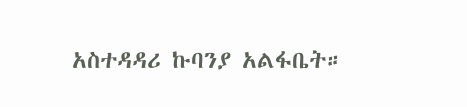አስተዳዳሪ ኩባንያ አልፋቤት።